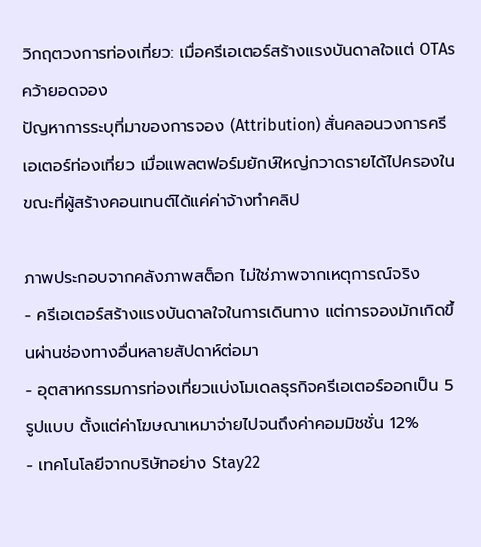วิกฤตวงการท่องเที่ยว: เมื่อครีเอเตอร์สร้างแรงบันดาลใจแต่ OTAs คว้ายอดจอง
ปัญหาการระบุที่มาของการจอง (Attribution) สั่นคลอนวงการครีเอเตอร์ท่องเที่ยว เมื่อแพลตฟอร์มยักษ์ใหญ่กวาดรายได้ไปครองในขณะที่ผู้สร้างคอนเทนต์ได้แค่ค่าจ้างทำคลิป

ภาพประกอบจากคลังภาพสต็อก ไม่ใช่ภาพจากเหตุการณ์จริง
- ครีเอเตอร์สร้างแรงบันดาลใจในการเดินทาง แต่การจองมักเกิดขึ้นผ่านช่องทางอื่นหลายสัปดาห์ต่อมา
- อุตสาหกรรมการท่องเที่ยวแบ่งโมเดลธุรกิจครีเอเตอร์ออกเป็น 5 รูปแบบ ตั้งแต่ค่าโฆษณาเหมาจ่ายไปจนถึงค่าคอมมิชชั่น 12%
- เทคโนโลยีจากบริษัทอย่าง Stay22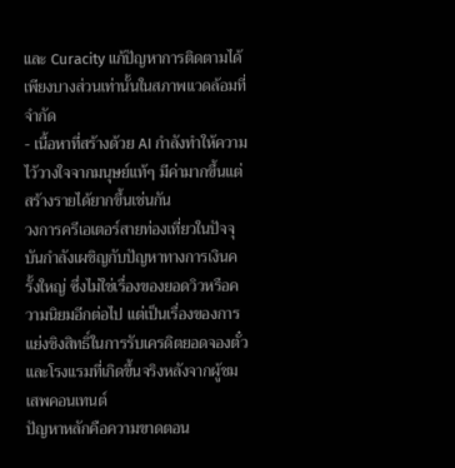และ Curacity แก้ปัญหาการติดตามได้เพียงบางส่วนเท่านั้นในสภาพแวดล้อมที่จำกัด
- เนื้อหาที่สร้างด้วย AI กำลังทำให้ความไว้วางใจจากมนุษย์แท้ๆ มีค่ามากขึ้นแต่สร้างรายได้ยากขึ้นเช่นกัน
วงการครีเอเตอร์สายท่องเที่ยวในปัจจุบันกำลังเผชิญกับปัญหาทางการเงินครั้งใหญ่ ซึ่งไม่ใช่เรื่องของยอดวิวหรือความนิยมอีกต่อไป แต่เป็นเรื่องของการแย่งชิงสิทธิ์ในการรับเครดิตยอดจองตั๋วและโรงแรมที่เกิดขึ้นจริงหลังจากผู้ชมเสพคอนเทนต์
ปัญหาหลักคือความขาดตอน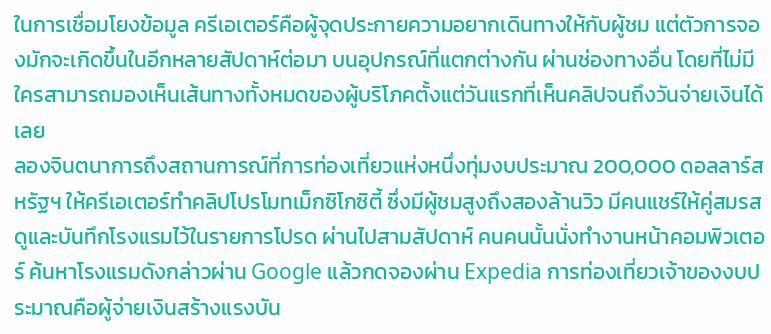ในการเชื่อมโยงข้อมูล ครีเอเตอร์คือผู้จุดประกายความอยากเดินทางให้กับผู้ชม แต่ตัวการจองมักจะเกิดขึ้นในอีกหลายสัปดาห์ต่อมา บนอุปกรณ์ที่แตกต่างกัน ผ่านช่องทางอื่น โดยที่ไม่มีใครสามารถมองเห็นเส้นทางทั้งหมดของผู้บริโภคตั้งแต่วันแรกที่เห็นคลิปจนถึงวันจ่ายเงินได้เลย
ลองจินตนาการถึงสถานการณ์ที่การท่องเที่ยวแห่งหนึ่งทุ่มงบประมาณ 200,000 ดอลลาร์สหรัฐฯ ให้ครีเอเตอร์ทำคลิปโปรโมทเม็กซิโกซิตี้ ซึ่งมีผู้ชมสูงถึงสองล้านวิว มีคนแชร์ให้คู่สมรสดูและบันทึกโรงแรมไว้ในรายการโปรด ผ่านไปสามสัปดาห์ คนคนนั้นนั่งทำงานหน้าคอมพิวเตอร์ ค้นหาโรงแรมดังกล่าวผ่าน Google แล้วกดจองผ่าน Expedia การท่องเที่ยวเจ้าของงบประมาณคือผู้จ่ายเงินสร้างแรงบัน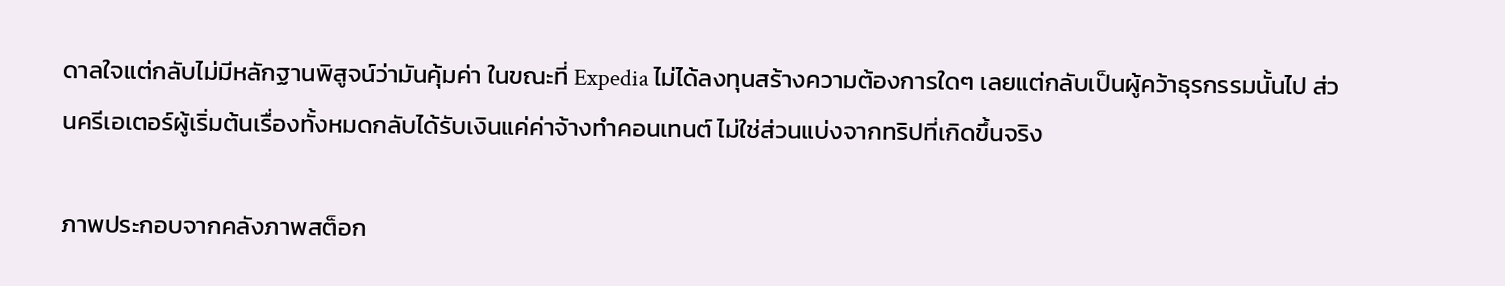ดาลใจแต่กลับไม่มีหลักฐานพิสูจน์ว่ามันคุ้มค่า ในขณะที่ Expedia ไม่ได้ลงทุนสร้างความต้องการใดๆ เลยแต่กลับเป็นผู้คว้าธุรกรรมนั้นไป ส่วนครีเอเตอร์ผู้เริ่มต้นเรื่องทั้งหมดกลับได้รับเงินแค่ค่าจ้างทำคอนเทนต์ ไม่ใช่ส่วนแบ่งจากทริปที่เกิดขึ้นจริง

ภาพประกอบจากคลังภาพสต็อก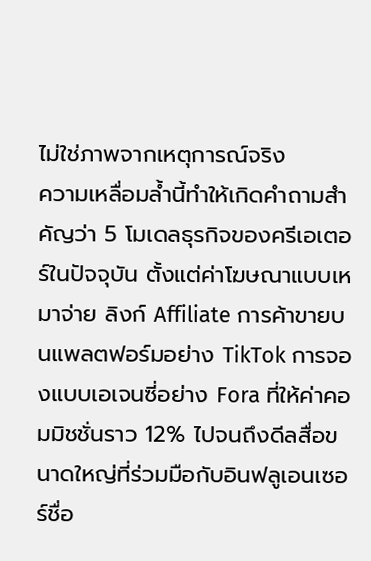ไม่ใช่ภาพจากเหตุการณ์จริง
ความเหลื่อมล้ำนี้ทำให้เกิดคำถามสำคัญว่า 5 โมเดลธุรกิจของครีเอเตอร์ในปัจจุบัน ตั้งแต่ค่าโฆษณาแบบเหมาจ่าย ลิงก์ Affiliate การค้าขายบนแพลตฟอร์มอย่าง TikTok การจองแบบเอเจนซี่อย่าง Fora ที่ให้ค่าคอมมิชชั่นราว 12% ไปจนถึงดีลสื่อขนาดใหญ่ที่ร่วมมือกับอินฟลูเอนเซอร์ชื่อ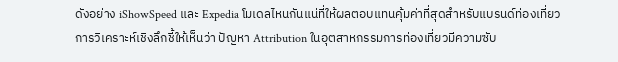ดังอย่าง iShowSpeed และ Expedia โมเดลไหนกันแน่ที่ให้ผลตอบแทนคุ้มค่าที่สุดสำหรับแบรนด์ท่องเที่ยว
การวิเคราะห์เชิงลึกชี้ให้เห็นว่า ปัญหา Attribution ในอุตสาหกรรมการท่องเที่ยวมีความซับ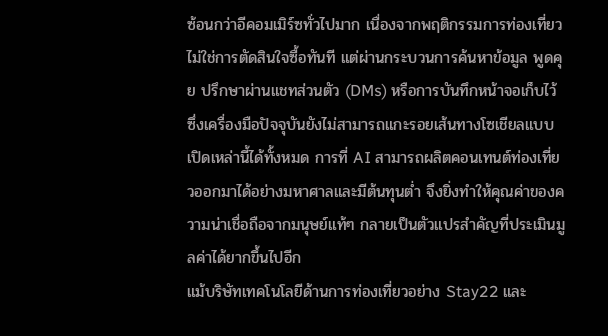ซ้อนกว่าอีคอมเมิร์ซทั่วไปมาก เนื่องจากพฤติกรรมการท่องเที่ยวไม่ใช่การตัดสินใจซื้อทันที แต่ผ่านกระบวนการค้นหาข้อมูล พูดคุย ปรึกษาผ่านแชทส่วนตัว (DMs) หรือการบันทึกหน้าจอเก็บไว้ ซึ่งเครื่องมือปัจจุบันยังไม่สามารถแกะรอยเส้นทางโซเชียลแบบเปิดเหล่านี้ได้ทั้งหมด การที่ AI สามารถผลิตคอนเทนต์ท่องเที่ยวออกมาได้อย่างมหาศาลและมีต้นทุนต่ำ จึงยิ่งทำให้คุณค่าของความน่าเชื่อถือจากมนุษย์แท้ๆ กลายเป็นตัวแปรสำคัญที่ประเมินมูลค่าได้ยากขึ้นไปอีก
แม้บริษัทเทคโนโลยีด้านการท่องเที่ยวอย่าง Stay22 และ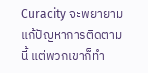Curacity จะพยายามแก้ปัญหาการติดตามนี้ แต่พวกเขาก็ทำ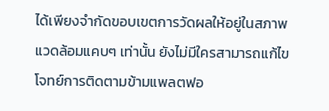ได้เพียงจำกัดขอบเขตการวัดผลให้อยู่ในสภาพแวดล้อมแคบๆ เท่านั้น ยังไม่มีใครสามารถแก้ไขโจทย์การติดตามข้ามแพลตฟอ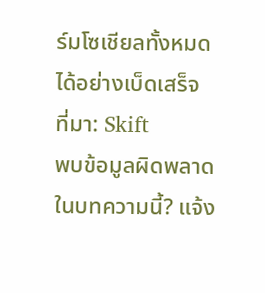ร์มโซเชียลทั้งหมดได้อย่างเบ็ดเสร็จ
ที่มา: Skift
พบข้อมูลผิดพลาดในบทความนี้? แจ้ง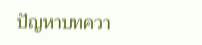ปัญหาบทควา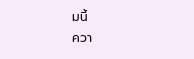มนี้
ควา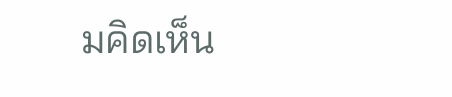มคิดเห็น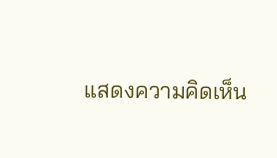แสดงความคิดเห็น